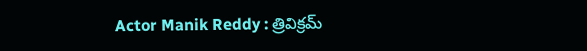Actor Manik Reddy : త్రివిక్రమ్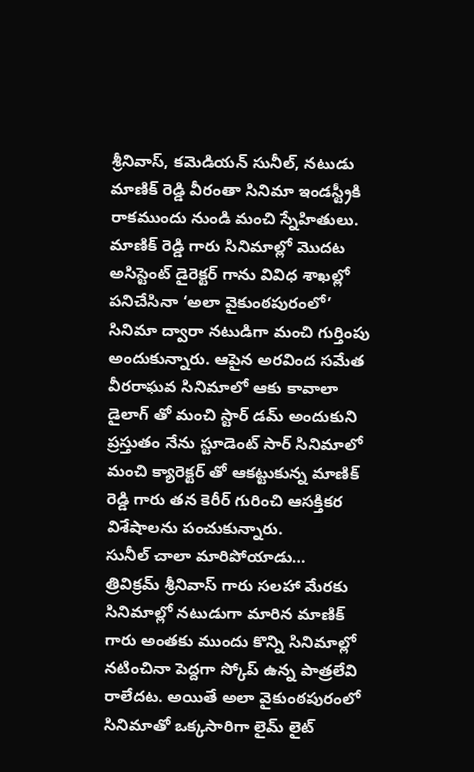శ్రీనివాస్, కమెడియన్ సునీల్, నటుడు మాణిక్ రెడ్డి వీరంతా సినిమా ఇండస్ట్రీకి రాకముందు నుండి మంచి స్నేహితులు. మాణిక్ రెడ్డి గారు సినిమాల్లో మొదట అసిస్టెంట్ డైరెక్టర్ గాను వివిధ శాఖల్లో పనిచేసినా ‘అలా వైకుంఠపురంలో’ సినిమా ద్వారా నటుడిగా మంచి గుర్తింపు అందుకున్నారు. ఆపైన అరవింద సమేత వీరరాఘవ సినిమాలో ఆకు కావాలా డైలాగ్ తో మంచి స్టార్ డమ్ అందుకుని ప్రస్తుతం నేను స్టూడెంట్ సార్ సినిమాలో మంచి క్యారెక్టర్ తో ఆకట్టుకున్న మాణిక్ రెడ్డి గారు తన కెరీర్ గురించి ఆసక్తికర విశేషాలను పంచుకున్నారు.
సునీల్ చాలా మారిపోయాడు…
త్రివిక్రమ్ శ్రీనివాస్ గారు సలహా మేరకు సినిమాల్లో నటుడుగా మారిన మాణిక్ గారు అంతకు ముందు కొన్ని సినిమాల్లో నటించినా పెద్దగా స్కోప్ ఉన్న పాత్రలేవి రాలేదట. అయితే అలా వైకుంఠపురంలో సినిమాతో ఒక్కసారిగా లైమ్ లైట్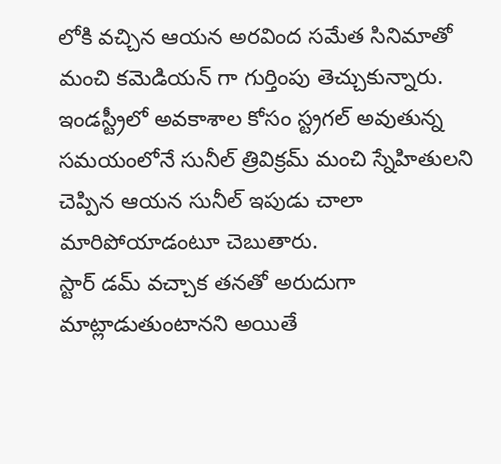లోకి వచ్చిన ఆయన అరవింద సమేత సినిమాతో మంచి కమెడియన్ గా గుర్తింపు తెచ్చుకున్నారు. ఇండస్ట్రీలో అవకాశాల కోసం స్ట్రగల్ అవుతున్న సమయంలోనే సునీల్ త్రివిక్రమ్ మంచి స్నేహితులని చెప్పిన ఆయన సునీల్ ఇపుడు చాలా మారిపోయాడంటూ చెబుతారు.
స్టార్ డమ్ వచ్చాక తనతో అరుదుగా మాట్లాడుతుంటానని అయితే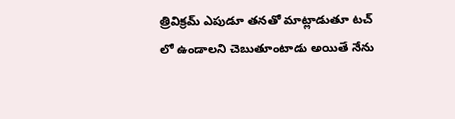త్రివిక్రమ్ ఎపుడూ తనతో మాట్లాడుతూ టచ్ లో ఉండాలని చెబుతూంటాడు అయితే నేను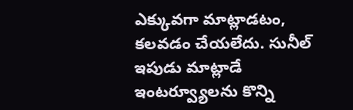ఎక్కువగా మాట్లాడటం, కలవడం చేయలేదు. సునీల్ ఇపుడు మాట్లాడే ఇంటర్వ్యూలను కొన్ని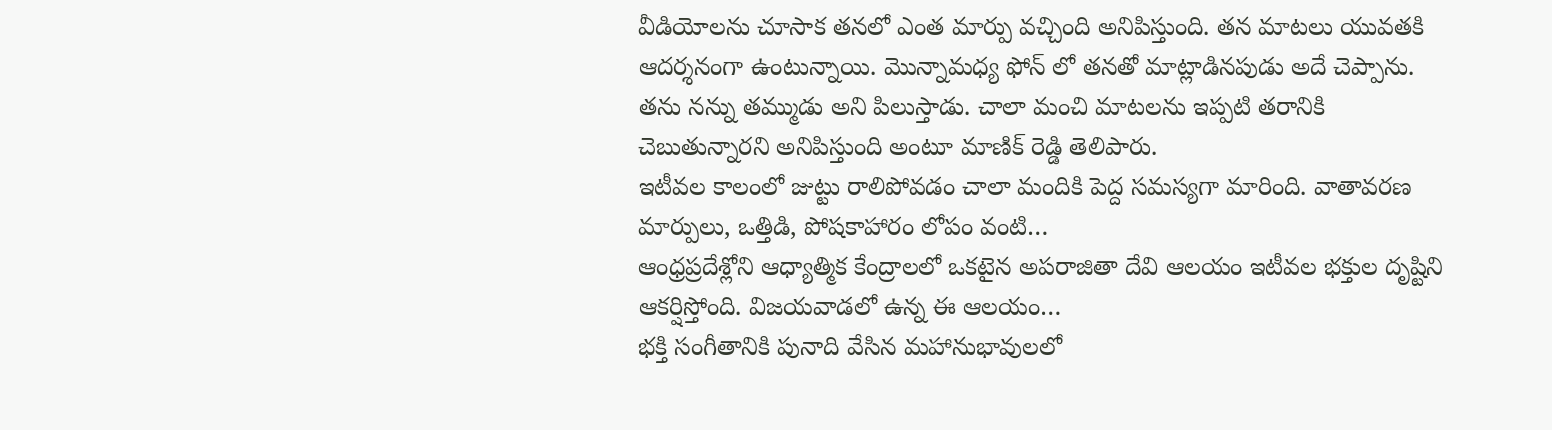వీడియోలను చూసాక తనలో ఎంత మార్పు వచ్చింది అనిపిస్తుంది. తన మాటలు యువతకి ఆదర్శనంగా ఉంటున్నాయి. మొన్నామధ్య ఫోన్ లో తనతో మాట్లాడినపుడు అదే చెప్పాను. తను నన్ను తమ్ముడు అని పిలుస్తాడు. చాలా మంచి మాటలను ఇప్పటి తరానికి చెబుతున్నారని అనిపిస్తుంది అంటూ మాణిక్ రెడ్డి తెలిపారు.
ఇటీవల కాలంలో జుట్టు రాలిపోవడం చాలా మందికి పెద్ద సమస్యగా మారింది. వాతావరణ మార్పులు, ఒత్తిడి, పోషకాహారం లోపం వంటి…
ఆంధ్రప్రదేశ్లోని ఆధ్యాత్మిక కేంద్రాలలో ఒకటైన అపరాజితా దేవి ఆలయం ఇటీవల భక్తుల దృష్టిని ఆకర్షిస్తోంది. విజయవాడలో ఉన్న ఈ ఆలయం…
భక్తి సంగీతానికి పునాది వేసిన మహానుభావులలో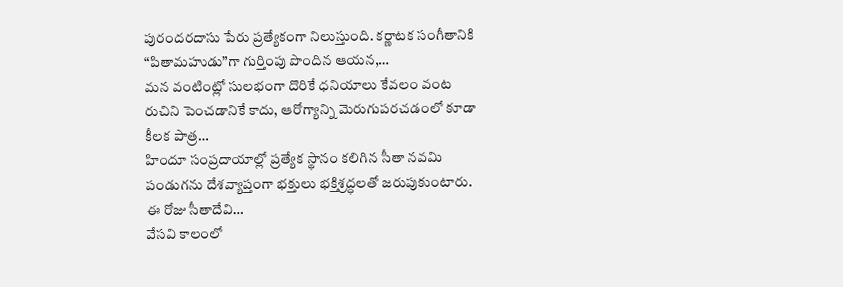పురందరదాసు పేరు ప్రత్యేకంగా నిలుస్తుంది. కర్ణాటక సంగీతానికి “పితామహుడు”గా గుర్తింపు పొందిన ఆయన,…
మన వంటింట్లో సులభంగా దొరికే ధనియాలు కేవలం వంట రుచిని పెంచడానికే కాదు, ఆరోగ్యాన్ని మెరుగుపరచడంలో కూడా కీలక పాత్ర…
హిందూ సంప్రదాయాల్లో ప్రత్యేక స్థానం కలిగిన సీతా నవమి పండుగను దేశవ్యాప్తంగా భక్తులు భక్తిశ్రద్ధలతో జరుపుకుంటారు. ఈ రోజు సీతాదేవి…
వేసవి కాలంలో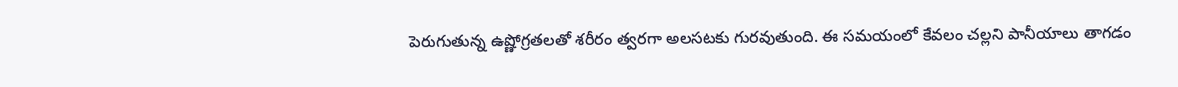పెరుగుతున్న ఉష్ణోగ్రతలతో శరీరం త్వరగా అలసటకు గురవుతుంది. ఈ సమయంలో కేవలం చల్లని పానీయాలు తాగడం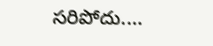సరిపోదు.…